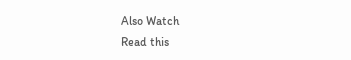Also Watch
Read this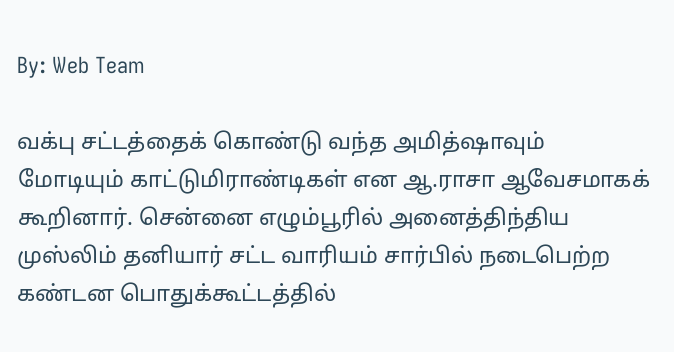By: Web Team

வக்பு சட்டத்தைக் கொண்டு வந்த அமித்ஷாவும் மோடியும் காட்டுமிராண்டிகள் என ஆ.ராசா ஆவேசமாகக் கூறினார். சென்னை எழும்பூரில் அனைத்திந்திய முஸ்லிம் தனியார் சட்ட வாரியம் சார்பில் நடைபெற்ற கண்டன பொதுக்கூட்டத்தில்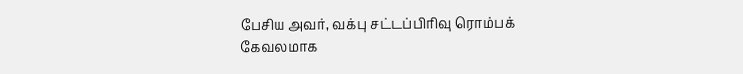பேசிய அவர், வக்பு சட்டப்பிரிவு ரொம்பக் கேவலமாக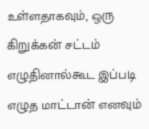உள்ளதாகவும், ஒரு கிறுக்கன் சட்டம் எழுதினால்கூட இப்படி எழுத மாட்டான் எனவும்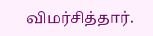விமர்சித்தார்.